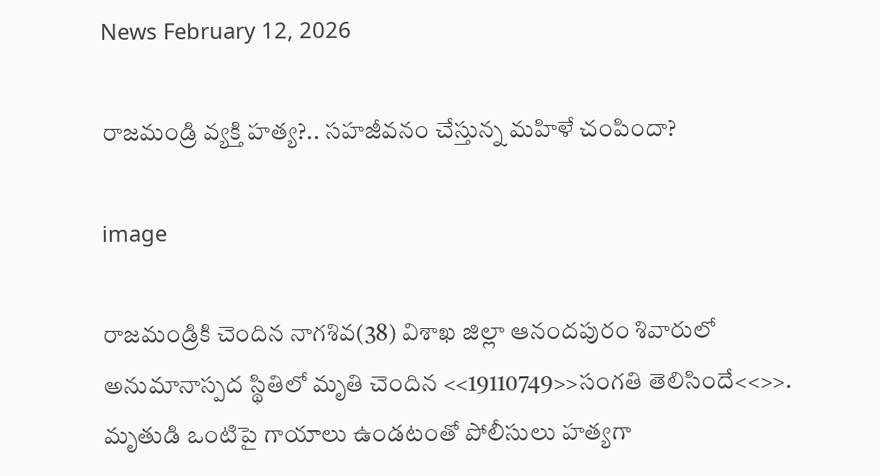News February 12, 2026

రాజమండ్రి వ్యక్తి హత్య?.. సహజీవనం చేస్తున్న మహిళే చంపిందా?

image

రాజమండ్రికి చెందిన నాగశివ(38) విశాఖ జిల్లా ఆనందపురం శివారులో అనుమానాస్పద స్థితిలో మృతి చెందిన <<19110749>>సంగతి తెలిసిందే<<>>. మృతుడి ఒంటిపై గాయాలు ఉండటంతో పోలీసులు హత్యగా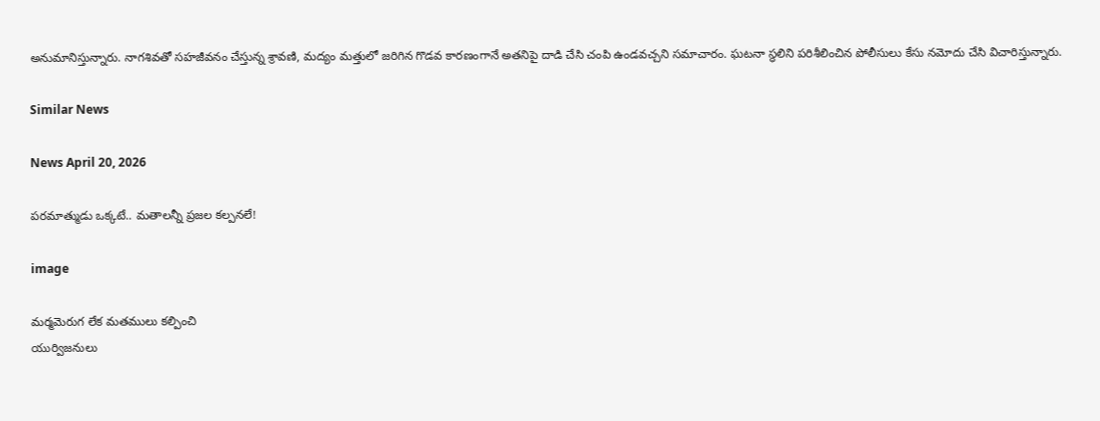అనుమానిస్తున్నారు. నాగశివతో సహజీవనం చేస్తున్న శ్రావణి, మద్యం మత్తులో జరిగిన గొడవ కారణంగానే అతనిపై దాడి చేసి చంపి ఉండవచ్చని సమాచారం. ఘటనా స్థలిని పరిశీలించిన పోలీసులు కేసు నమోదు చేసి విచారిస్తున్నారు.

Similar News

News April 20, 2026

పరమాత్ముడు ఒక్కటే.. మతాలన్నీ ప్రజల కల్పనలే!

image

మర్మమెరుగ లేక మతములు కల్పించి
యుర్విజనులు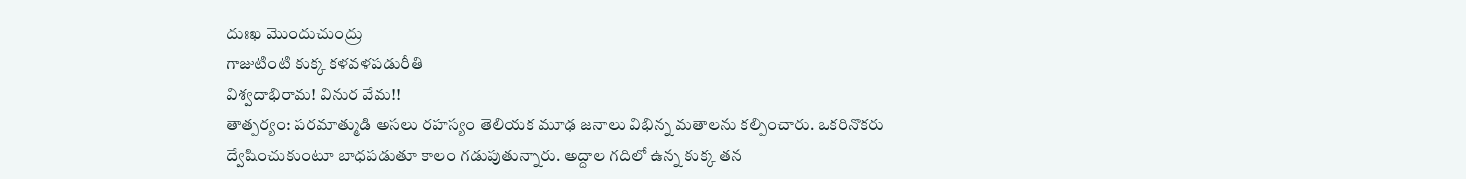దుఃఖ మొందుచుంద్రు
గాజుటింటి కుక్క కళవళపడురీతి
విశ్వదాభిరామ! వినుర వేమ!!
తాత్పర్యం: పరమాత్ముడి అసలు రహస్యం తెలియక మూఢ జనాలు విభిన్న మతాలను కల్పించారు. ఒకరినొకరు ద్వేషించుకుంటూ బాధపడుతూ కాలం గడుపుతున్నారు. అద్దాల గదిలో ఉన్న కుక్క తన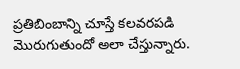ప్రతిబింబాన్ని చూస్తే కలవరపడి మొరుగుతుందో అలా చేస్తున్నారు.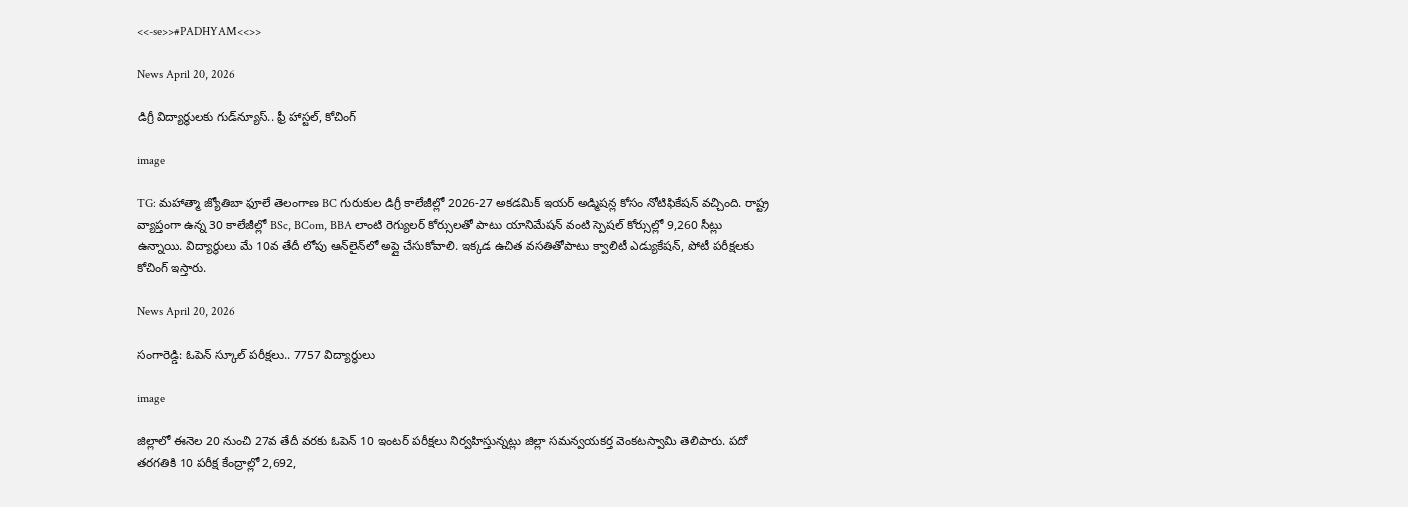<<-se>>#PADHYAM<<>>

News April 20, 2026

డిగ్రీ విద్యార్థులకు గుడ్‌న్యూస్.. ఫ్రీ హాస్టల్, కోచింగ్

image

TG: మహాత్మా జ్యోతిబా ఫూలే తెలంగాణ BC గురుకుల డిగ్రీ కాలేజీల్లో 2026-27 అకడమిక్ ఇయర్ అడ్మిషన్ల కోసం నోటిఫికేషన్ వచ్చింది. రాష్ట్ర వ్యాప్తంగా ఉన్న 30 కాలేజీల్లో BSc, BCom, BBA లాంటి రెగ్యులర్ కోర్సులతో పాటు యానిమేషన్ వంటి స్పెషల్ కోర్సుల్లో 9,260 సీట్లు ఉన్నాయి. విద్యార్థులు మే 10వ తేదీ లోపు ఆన్‌లైన్‌లో అప్లై చేసుకోవాలి. ఇక్కడ ఉచిత వసతితోపాటు క్వాలిటీ ఎడ్యుకేషన్, పోటీ పరీక్షలకు కోచింగ్ ఇస్తారు.

News April 20, 2026

సంగారెడ్డి: ఓపెన్ స్కూల్ పరీక్షలు.. 7757 విద్యార్థులు

image

జిల్లాలో ఈనెల 20 నుంచి 27వ తేదీ వరకు ఓపెన్ 10 ఇంటర్ పరీక్షలు నిర్వహిస్తున్నట్లు జిల్లా సమన్వయకర్త వెంకటస్వామి తెలిపారు. పదో తరగతికి 10 పరీక్ష కేంద్రాల్లో 2,692,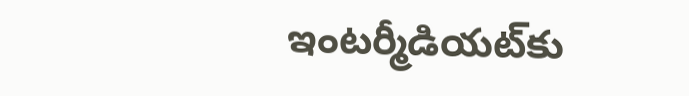ఇంటర్మీడియట్‌కు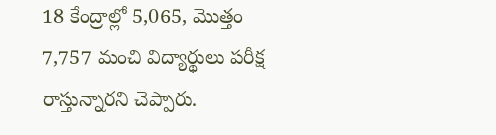18 కేంద్రాల్లో 5,065, మొత్తం 7,757 మంచి విద్యార్థులు పరీక్ష రాస్తున్నారని చెప్పారు.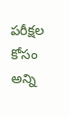పరీక్షల కోసం అన్ని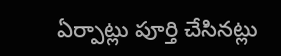ఏర్పాట్లు పూర్తి చేసినట్లు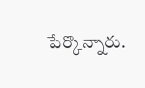పేర్కొన్నారు.